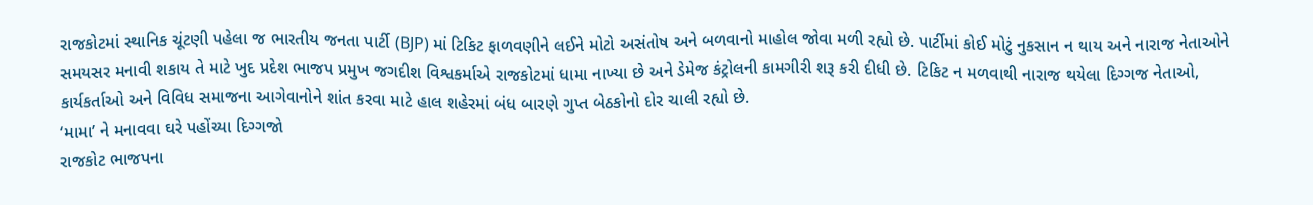રાજકોટમાં સ્થાનિક ચૂંટણી પહેલા જ ભારતીય જનતા પાર્ટી (BJP) માં ટિકિટ ફાળવણીને લઈને મોટો અસંતોષ અને બળવાનો માહોલ જોવા મળી રહ્યો છે. પાર્ટીમાં કોઈ મોટું નુકસાન ન થાય અને નારાજ નેતાઓને સમયસર મનાવી શકાય તે માટે ખુદ પ્રદેશ ભાજપ પ્રમુખ જગદીશ વિશ્વકર્માએ રાજકોટમાં ધામા નાખ્યા છે અને ડેમેજ કંટ્રોલની કામગીરી શરૂ કરી દીધી છે. ટિકિટ ન મળવાથી નારાજ થયેલા દિગ્ગજ નેતાઓ, કાર્યકર્તાઓ અને વિવિધ સમાજના આગેવાનોને શાંત કરવા માટે હાલ શહેરમાં બંધ બારણે ગુપ્ત બેઠકોનો દોર ચાલી રહ્યો છે.
‘મામા’ ને મનાવવા ઘરે પહોંચ્યા દિગ્ગજો
રાજકોટ ભાજપના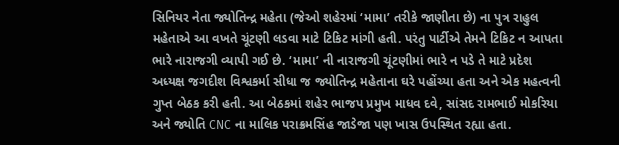સિનિયર નેતા જ્યોતિન્દ્ર મહેતા (જેઓ શહેરમાં ‘મામા’ તરીકે જાણીતા છે) ના પુત્ર રાહુલ મહેતાએ આ વખતે ચૂંટણી લડવા માટે ટિકિટ માંગી હતી. પરંતુ પાર્ટીએ તેમને ટિકિટ ન આપતા ભારે નારાજગી વ્યાપી ગઈ છે. ‘મામા’ ની નારાજગી ચૂંટણીમાં ભારે ન પડે તે માટે પ્રદેશ અધ્યક્ષ જગદીશ વિશ્વકર્મા સીધા જ જ્યોતિન્દ્ર મહેતાના ઘરે પહોંચ્યા હતા અને એક મહત્વની ગુપ્ત બેઠક કરી હતી. આ બેઠકમાં શહેર ભાજપ પ્રમુખ માધવ દવે, સાંસદ રામભાઈ મોકરિયા અને જ્યોતિ CNC ના માલિક પરાક્રમસિંહ જાડેજા પણ ખાસ ઉપસ્થિત રહ્યા હતા.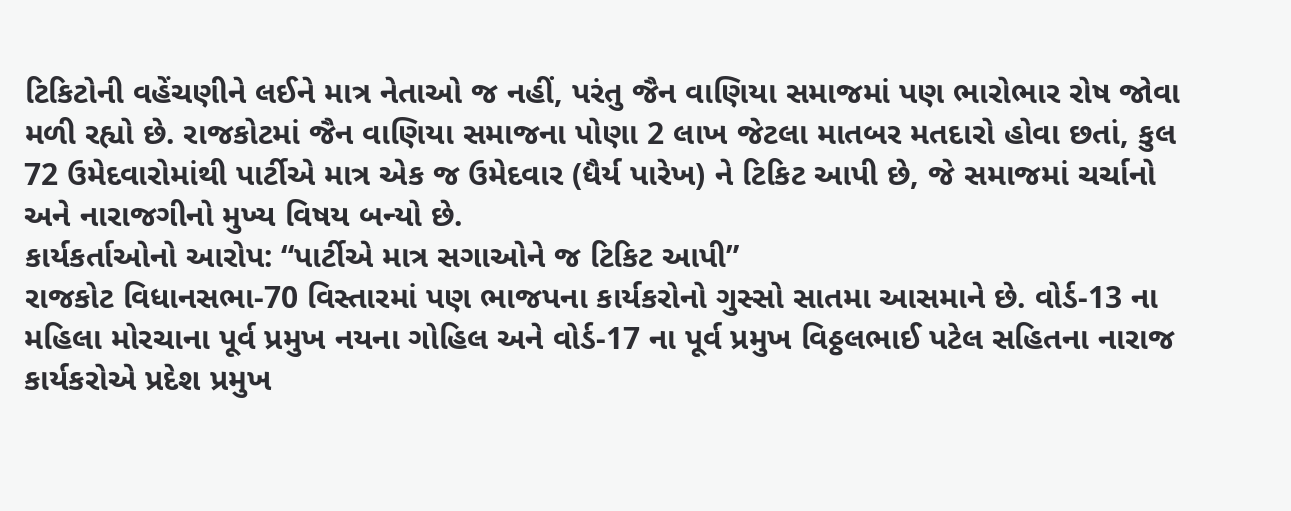ટિકિટોની વહેંચણીને લઈને માત્ર નેતાઓ જ નહીં, પરંતુ જૈન વાણિયા સમાજમાં પણ ભારોભાર રોષ જોવા મળી રહ્યો છે. રાજકોટમાં જૈન વાણિયા સમાજના પોણા 2 લાખ જેટલા માતબર મતદારો હોવા છતાં, કુલ 72 ઉમેદવારોમાંથી પાર્ટીએ માત્ર એક જ ઉમેદવાર (ધૈર્ય પારેખ) ને ટિકિટ આપી છે, જે સમાજમાં ચર્ચાનો અને નારાજગીનો મુખ્ય વિષય બન્યો છે.
કાર્યકર્તાઓનો આરોપ: “પાર્ટીએ માત્ર સગાઓને જ ટિકિટ આપી”
રાજકોટ વિધાનસભા-70 વિસ્તારમાં પણ ભાજપના કાર્યકરોનો ગુસ્સો સાતમા આસમાને છે. વોર્ડ-13 ના મહિલા મોરચાના પૂર્વ પ્રમુખ નયના ગોહિલ અને વોર્ડ-17 ના પૂર્વ પ્રમુખ વિઠ્ઠલભાઈ પટેલ સહિતના નારાજ કાર્યકરોએ પ્રદેશ પ્રમુખ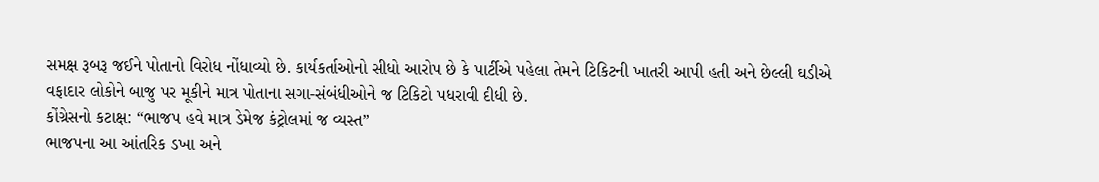સમક્ષ રૂબરૂ જઈને પોતાનો વિરોધ નોંધાવ્યો છે. કાર્યકર્તાઓનો સીધો આરોપ છે કે પાર્ટીએ પહેલા તેમને ટિકિટની ખાતરી આપી હતી અને છેલ્લી ઘડીએ વફાદાર લોકોને બાજુ પર મૂકીને માત્ર પોતાના સગા-સંબંધીઓને જ ટિકિટો પધરાવી દીધી છે.
કોંગ્રેસનો કટાક્ષ: “ભાજપ હવે માત્ર ડેમેજ કંટ્રોલમાં જ વ્યસ્ત”
ભાજપના આ આંતરિક ડખા અને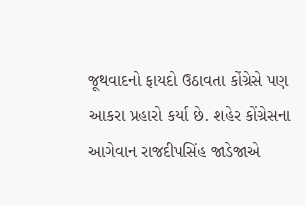જૂથવાદનો ફાયદો ઉઠાવતા કોંગ્રેસે પણ આકરા પ્રહારો કર્યા છે. શહેર કોંગ્રેસના આગેવાન રાજદીપસિંહ જાડેજાએ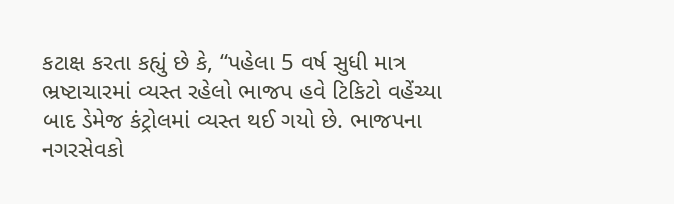કટાક્ષ કરતા કહ્યું છે કે, “પહેલા 5 વર્ષ સુધી માત્ર ભ્રષ્ટાચારમાં વ્યસ્ત રહેલો ભાજપ હવે ટિકિટો વહેંચ્યા બાદ ડેમેજ કંટ્રોલમાં વ્યસ્ત થઈ ગયો છે. ભાજપના નગરસેવકો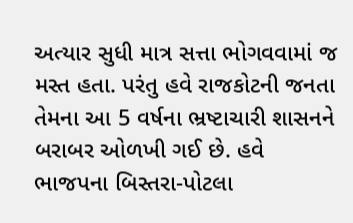અત્યાર સુધી માત્ર સત્તા ભોગવવામાં જ મસ્ત હતા. પરંતુ હવે રાજકોટની જનતા તેમના આ 5 વર્ષના ભ્રષ્ટાચારી શાસનને બરાબર ઓળખી ગઈ છે. હવે ભાજપના બિસ્તરા-પોટલા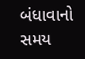બંધાવાનો સમય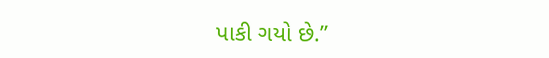પાકી ગયો છે.”